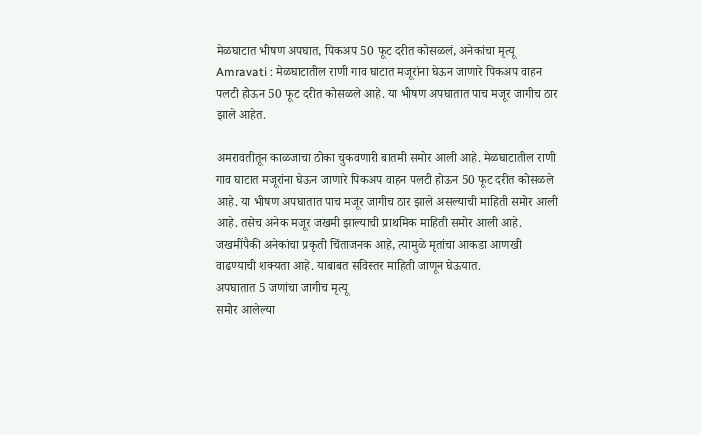मेळघाटात भीषण अपघात, पिकअप 50 फूट दरीत कोसळलं, अनेकांचा मृत्यू
Amravati : मेळघाटातील राणी गाव घाटात मजूरांना घेऊन जाणारे पिकअप वाहन पलटी होऊन 50 फूट दरीत कोसळले आहे. या भीषण अपघातात पाच मजूर जागीच ठार झाले आहेत.

अमरावतीतून काळजाचा ठोका चुकवणारी बातमी समोर आली आहे. मेळघाटातील राणी गाव घाटात मजूरांना घेऊन जाणारे पिकअप वाहन पलटी होऊन 50 फूट दरीत कोसळले आहे. या भीषण अपघातात पाच मजूर जागीच ठार झाले असल्याची माहिती समोर आली आहे. तसेच अनेक मजूर जखमी झाल्याची प्राथमिक माहिती समोर आली आहे. जखमींपैकी अनेकांचा प्रकृती चिंताजनक आहे, त्यामुळे मृतांचा आकडा आणखी वाढण्याची शक्यता आहे. याबाबत सविस्तर माहिती जाणून घेऊयात.
अपघातात 5 जणांचा जागीच मृत्यू
समोर आलेल्या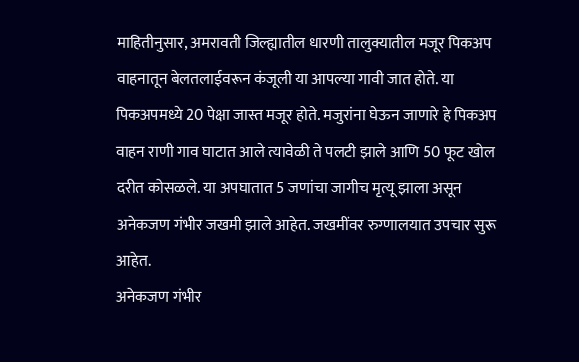माहितीनुसार, अमरावती जिल्ह्यातील धारणी तालुक्यातील मजूर पिकअप वाहनातून बेलतलाईवरून कंजूली या आपल्या गावी जात होते. या पिकअपमध्ये 20 पेक्षा जास्त मजूर होते. मजुरांना घेऊन जाणारे हे पिकअप वाहन राणी गाव घाटात आले त्यावेळी ते पलटी झाले आणि 50 फूट खोल दरीत कोसळले. या अपघातात 5 जणांचा जागीच मृत्यू झाला असून अनेकजण गंभीर जखमी झाले आहेत. जखमींवर रुग्णालयात उपचार सुरू आहेत.
अनेकजण गंभीर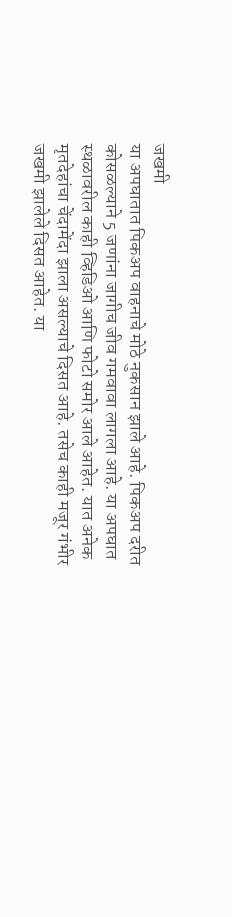जखमी
या अपघातात पिकअप वाहनाचे मोठे नुकसान झाले आहे. पिकअप दरीत कोसळल्याने 5 जणांना जागीच जीव गमवावा लागला आहे. या अपघात स्थळावरील काही व्हिडिओ आणि फोटो समोर आले आहेत. यात अनेक मृतदेहांचा चेंदामेंदा झाला असल्याचे दिसत आहे. तसेच काही मजूर गंभीर जखमी झालेले दिसत आहेत. या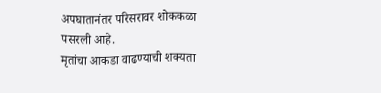अपघातानंतर परिसरावर शोककळा पसरली आहे.
मृतांचा आकडा वाढण्याची शक्यता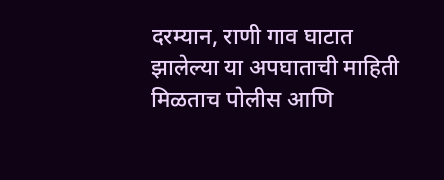दरम्यान, राणी गाव घाटात झालेल्या या अपघाताची माहिती मिळताच पोलीस आणि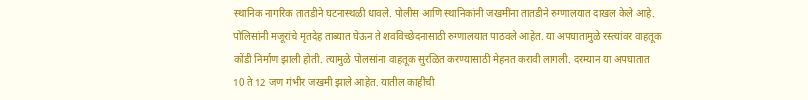स्थानिक नागरिक तातडीने घटनास्थळी धावले. पोलीस आणि स्थानिकांनी जखमींना तातडीने रुग्णालयात दाखल केले आहे. पोलिसांनी मजूरांचे मृतदेह ताब्यात घेऊन ते शवविच्छेदनासाठी रुग्णालयात पाठवले आहेत. या अपघातामुळे रस्त्यांवर वाहतूक कोंडी निर्माण झाली होती. त्यामुळे पोलसांना वाहतूक सुरळित करण्यासाठी मेहनत करावी लागली. दरम्यान या अपघातात 10 ते 12 जण गंभीर जखमी झाले आहेत. यातील काहींची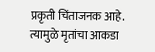प्रकृती चिंताजनक आहे. त्यामुळे मृतांचा आकडा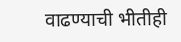वाढण्याची भीतीही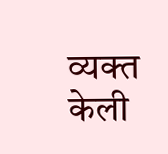व्यक्त केली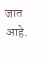जात आहे.